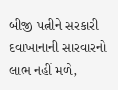બીજી પત્નીને સરકારી દવાખાનાની સારવારનો લાભ નહીં મળે,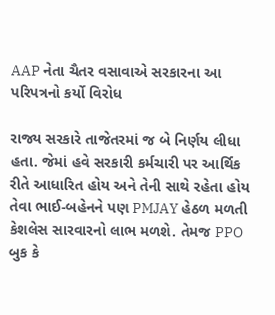AAP નેતા ચૈતર વસાવાએ સરકારના આ પરિપત્રનો કર્યો વિરોધ

રાજ્ય સરકારે તાજેતરમાં જ બે નિર્ણય લીધા હતા. જેમાં હવે સરકારી કર્મચારી પર આર્થિક રીતે આધારિત હોય અને તેની સાથે રહેતા હોય તેવા ભાઈ-બહેનને પણ PMJAY હેઠળ મળતી કેશલેસ સારવારનો લાભ મળશે. તેમજ PPO બુક કે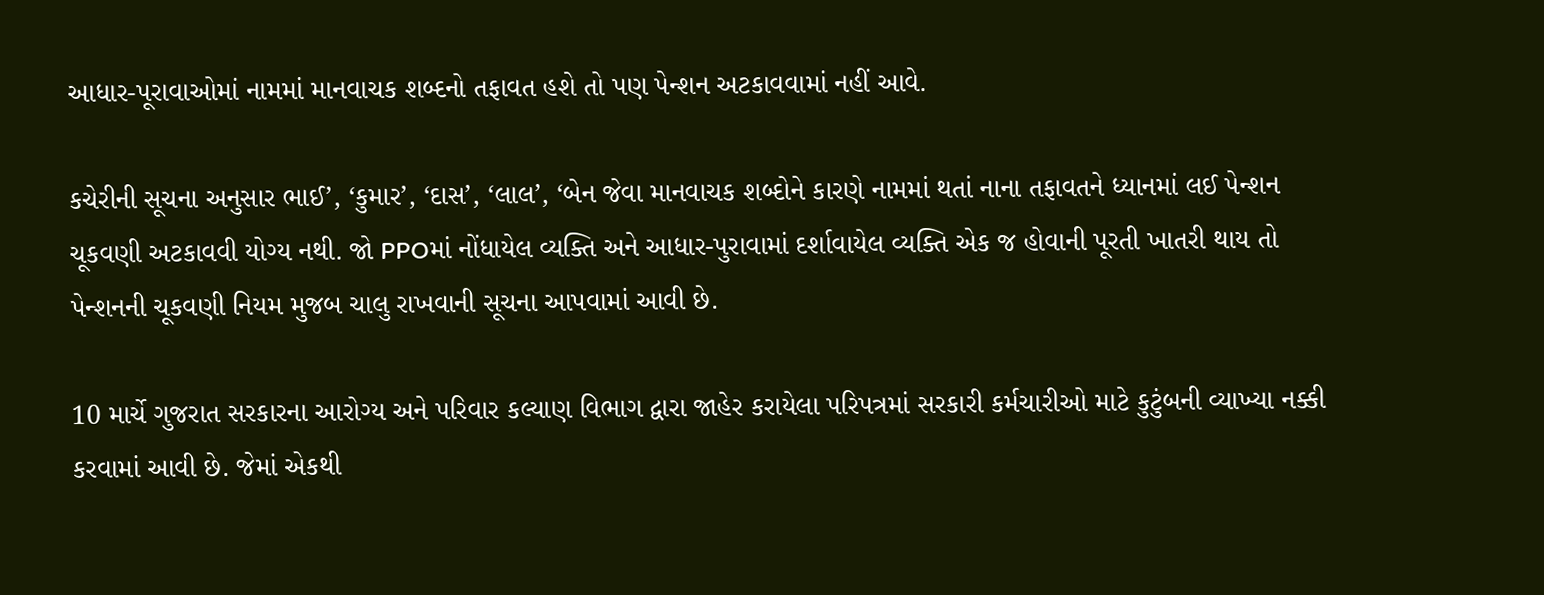આધાર-પૂરાવાઓમાં નામમાં માનવાચક શબ્દનો તફાવત હશે તો પણ પેન્શન અટકાવવામાં નહીં આવે.

કચેરીની સૂચના અનુસાર ભાઈ’, ‘કુમાર’, ‘દાસ’, ‘લાલ’, ‘બેન જેવા માનવાચક શબ્દોને કારણે નામમાં થતાં નાના તફાવતને ધ્યાનમાં લઈ પેન્શન ચૂકવણી અટકાવવી યોગ્ય નથી. જો PPOમાં નોંધાયેલ વ્યક્તિ અને આધાર-પુરાવામાં દર્શાવાયેલ વ્યક્તિ એક જ હોવાની પૂરતી ખાતરી થાય તો પેન્શનની ચૂકવણી નિયમ મુજબ ચાલુ રાખવાની સૂચના આપવામાં આવી છે.

10 માર્ચે ગુજરાત સરકારના આરોગ્ય અને પરિવાર કલ્યાણ વિભાગ દ્વારા જાહેર કરાયેલા પરિપત્રમાં સરકારી કર્મચારીઓ માટે કુટુંબની વ્યાખ્યા નક્કી કરવામાં આવી છે. જેમાં એકથી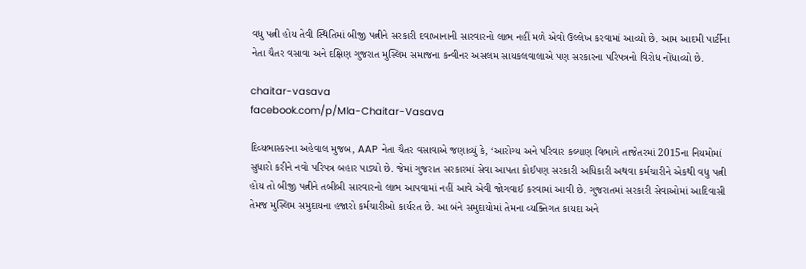વધુ પત્ની હોય તેવી સ્થિતિમાં બીજી પત્નીને સરકારી દવાખાનાની સારવારનો લાભ નહીં મળે એવો ઉલ્લેખ કરવામાં આવ્યો છે. આમ આદમી પાર્ટીના નેતા ચૈતર વસાવા અને દક્ષિણ ગુજરાત મુસ્લિમ સમાજના કન્વીનર અસલમ સાયકલવાલાએ પણ સરકારના પરિપત્રનો વિરોધ નોંધાવ્યો છે.

chaitar-vasava
facebook.com/p/Mla-Chaitar-Vasava

દિવ્યભાસ્કરના અહેવાલ મુજબ, AAP નેતા ચૈતર વસાવાએ જણાવ્યું કે, ‘આરોગ્ય અને પરિવાર કલ્યાણ વિભાગે તાજેતરમાં 2015ના નિયમોમાં સુધારો કરીને નવો પરિપત્ર બહાર પાડ્યો છે. જેમાં ગુજરાત સરકારમાં સેવા આપતા કોઈપણ સરકારી અધિકારી અથવા કર્મચારીને એકથી વધુ પત્ની હોય તો બીજી પત્નીને તબીબી સારવારનો લાભ આપવામાં નહીં આવે એવી જોગવાઈ કરવામાં આવી છે. ગુજરાતમાં સરકારી સેવાઓમાં આદિવાસી તેમજ મુસ્લિમ સમુદાયના હજારો કર્મચારીઓ કાર્યરત છે. આ બંને સમુદાયોમાં તેમના વ્યક્તિગત કાયદા અને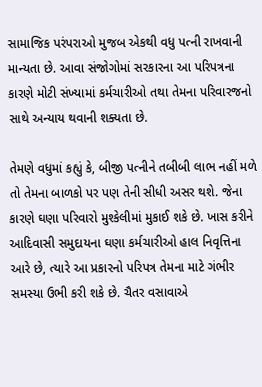સામાજિક પરંપરાઓ મુજબ એકથી વધુ પત્ની રાખવાની માન્યતા છે. આવા સંજોગોમાં સરકારના આ પરિપત્રના કારણે મોટી સંખ્યામાં કર્મચારીઓ તથા તેમના પરિવારજનો સાથે અન્યાય થવાની શક્યતા છે.

તેમણે વધુમાં કહ્યું કે, બીજી પત્નીને તબીબી લાભ નહીં મળે તો તેમના બાળકો પર પણ તેની સીધી અસર થશે. જેના કારણે ઘણા પરિવારો મુશ્કેલીમાં મુકાઈ શકે છે. ખાસ કરીને આદિવાસી સમુદાયના ઘણા કર્મચારીઓ હાલ નિવૃત્તિના આરે છે, ત્યારે આ પ્રકારનો પરિપત્ર તેમના માટે ગંભીર સમસ્યા ઉભી કરી શકે છે. ચૈતર વસાવાએ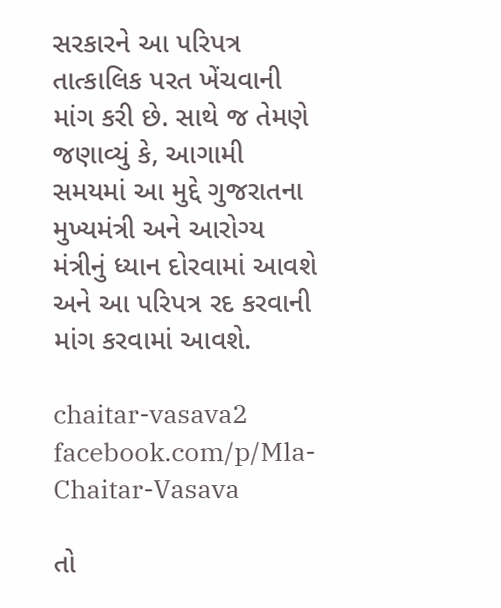સરકારને આ પરિપત્ર તાત્કાલિક પરત ખેંચવાની માંગ કરી છે. સાથે જ તેમણે જણાવ્યું કે, આગામી સમયમાં આ મુદ્દે ગુજરાતના મુખ્યમંત્રી અને આરોગ્ય મંત્રીનું ધ્યાન દોરવામાં આવશે અને આ પરિપત્ર રદ કરવાની માંગ કરવામાં આવશે.

chaitar-vasava2
facebook.com/p/Mla-Chaitar-Vasava

તો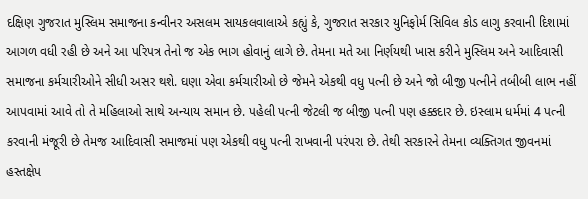દક્ષિણ ગુજરાત મુસ્લિમ સમાજના કન્વીનર અસલમ સાયકલવાલાએ કહ્યું કે, ગુજરાત સરકાર યુનિફોર્મ સિવિલ કોડ લાગુ કરવાની દિશામાં આગળ વધી રહી છે અને આ પરિપત્ર તેનો જ એક ભાગ હોવાનું લાગે છે. તેમના મતે આ નિર્ણયથી ખાસ કરીને મુસ્લિમ અને આદિવાસી સમાજના કર્મચારીઓને સીધી અસર થશે. ઘણા એવા કર્મચારીઓ છે જેમને એકથી વધુ પત્ની છે અને જો બીજી પત્નીને તબીબી લાભ નહીં આપવામાં આવે તો તે મહિલાઓ સાથે અન્યાય સમાન છે. પહેલી પત્ની જેટલી જ બીજી પત્ની પણ હક્કદાર છે. ઇસ્લામ ધર્મમાં 4 પત્ની કરવાની મંજૂરી છે તેમજ આદિવાસી સમાજમાં પણ એકથી વધુ પત્ની રાખવાની પરંપરા છે. તેથી સરકારને તેમના વ્યક્તિગત જીવનમાં હસ્તક્ષેપ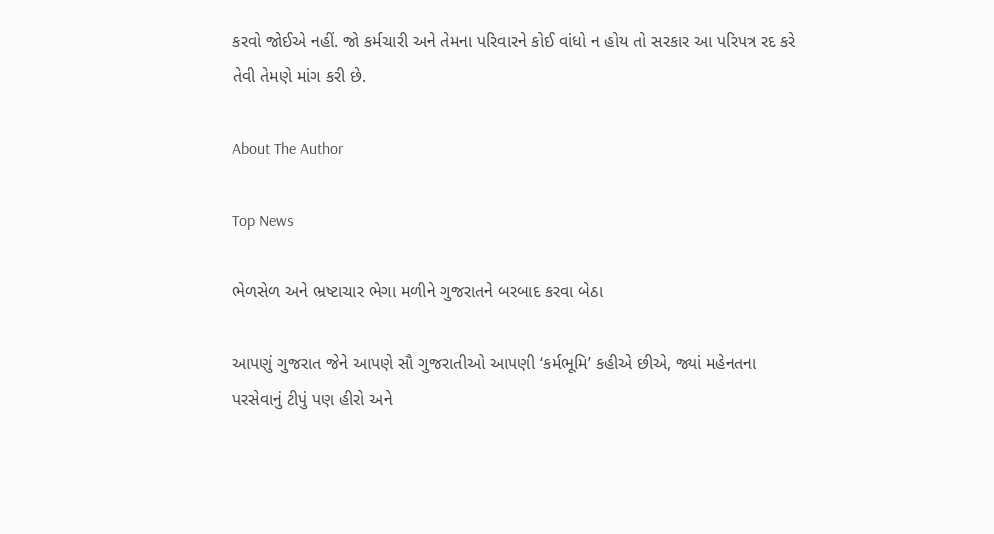કરવો જોઈએ નહીં. જો કર્મચારી અને તેમના પરિવારને કોઈ વાંધો ન હોય તો સરકાર આ પરિપત્ર રદ કરે તેવી તેમણે માંગ કરી છે.

About The Author

Top News

ભેળસેળ અને ભ્રષ્ટાચાર ભેગા મળીને ગુજરાતને બરબાદ કરવા બેઠા

આપણું ગુજરાત જેને આપણે સૌ ગુજરાતીઓ આપણી ‘કર્મભૂમિ’ કહીએ છીએ, જ્યાં મહેનતના પરસેવાનું ટીપું પણ હીરો અને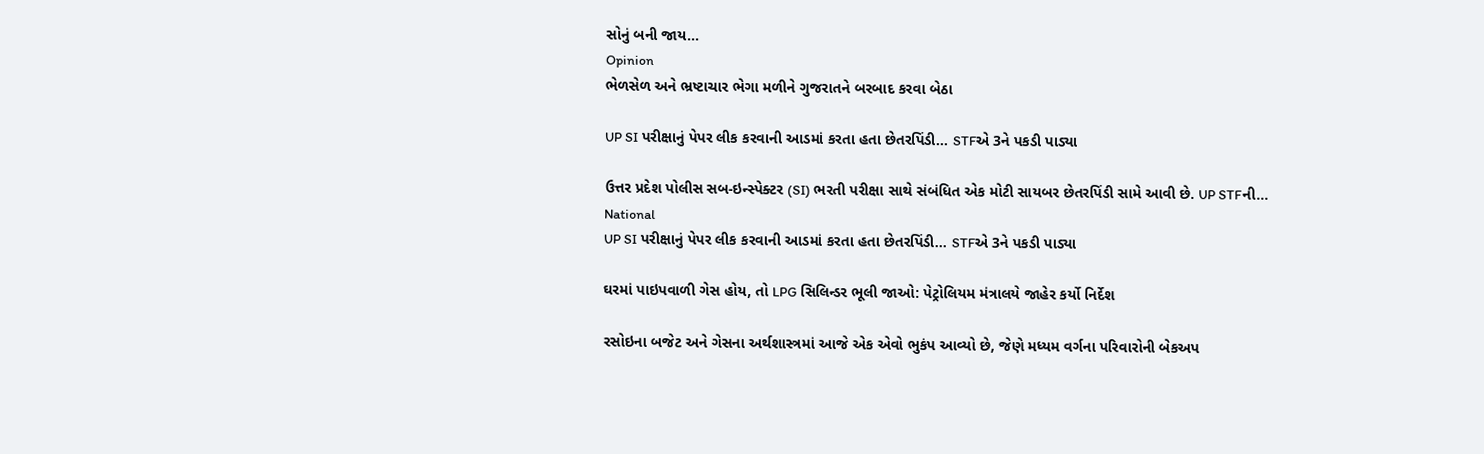સોનું બની જાય...
Opinion
ભેળસેળ અને ભ્રષ્ટાચાર ભેગા મળીને ગુજરાતને બરબાદ કરવા બેઠા

UP SI પરીક્ષાનું પેપર લીક કરવાની આડમાં કરતા હતા છેતરપિંડી... STFએ 3ને પકડી પાડ્યા

ઉત્તર પ્રદેશ પોલીસ સબ-ઇન્સ્પેક્ટર (SI) ભરતી પરીક્ષા સાથે સંબંધિત એક મોટી સાયબર છેતરપિંડી સામે આવી છે. UP STFની...
National
UP SI પરીક્ષાનું પેપર લીક કરવાની આડમાં કરતા હતા છેતરપિંડી... STFએ 3ને પકડી પાડ્યા

ઘરમાં પાઇપવાળી ગેસ હોય, તો LPG સિલિન્ડર ભૂલી જાઓ: પેટ્રોલિયમ મંત્રાલયે જાહેર કર્યો નિર્દેશ

રસોઇના બજેટ અને ગેસના અર્થશાસ્ત્રમાં આજે એક એવો ભુકંપ આવ્યો છે, જેણે મધ્યમ વર્ગના પરિવારોની બેકઅપ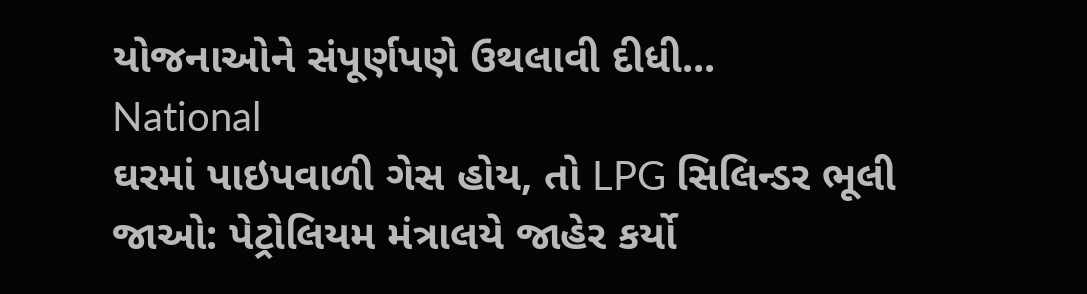યોજનાઓને સંપૂર્ણપણે ઉથલાવી દીધી...
National
ઘરમાં પાઇપવાળી ગેસ હોય, તો LPG સિલિન્ડર ભૂલી જાઓ: પેટ્રોલિયમ મંત્રાલયે જાહેર કર્યો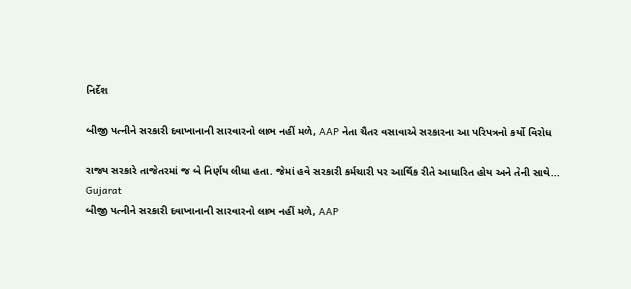નિર્દેશ

બીજી પત્નીને સરકારી દવાખાનાની સારવારનો લાભ નહીં મળે, AAP નેતા ચૈતર વસાવાએ સરકારના આ પરિપત્રનો કર્યો વિરોધ

રાજ્ય સરકારે તાજેતરમાં જ બે નિર્ણય લીધા હતા. જેમાં હવે સરકારી કર્મચારી પર આર્થિક રીતે આધારિત હોય અને તેની સાથે...
Gujarat
બીજી પત્નીને સરકારી દવાખાનાની સારવારનો લાભ નહીં મળે, AAP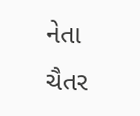નેતા ચૈતર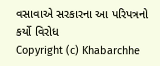વસાવાએ સરકારના આ પરિપત્રનો કર્યો વિરોધ
Copyright (c) Khabarchhe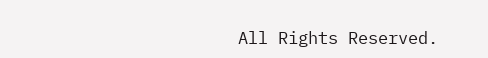All Rights Reserved.